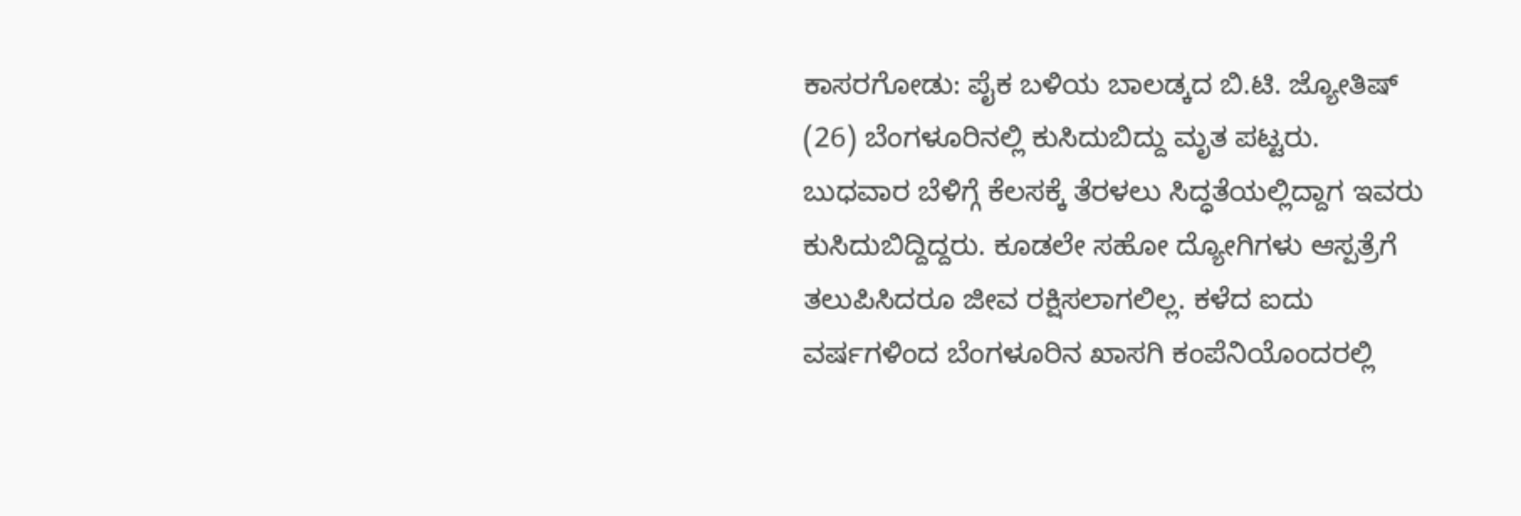ಕಾಸರಗೋಡು: ಪೈಕ ಬಳಿಯ ಬಾಲಡ್ಕದ ಬಿ.ಟಿ. ಜ್ಯೋತಿಷ್ (26) ಬೆಂಗಳೂರಿನಲ್ಲಿ ಕುಸಿದುಬಿದ್ದು ಮೃತ ಪಟ್ಟರು. ಬುಧವಾರ ಬೆಳಿಗ್ಗೆ ಕೆಲಸಕ್ಕೆ ತೆರಳಲು ಸಿದ್ಧತೆಯಲ್ಲಿದ್ದಾಗ ಇವರು ಕುಸಿದುಬಿದ್ದಿದ್ದರು. ಕೂಡಲೇ ಸಹೋ ದ್ಯೋಗಿಗಳು ಆಸ್ಪತ್ರೆಗೆ ತಲುಪಿಸಿದರೂ ಜೀವ ರಕ್ಷಿಸಲಾಗಲಿಲ್ಲ. ಕಳೆದ ಐದು ವರ್ಷಗಳಿಂದ ಬೆಂಗಳೂರಿನ ಖಾಸಗಿ ಕಂಪೆನಿಯೊಂದರಲ್ಲಿ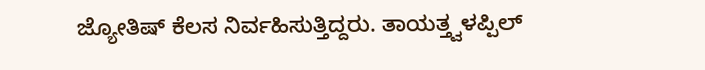ಜ್ಯೋತಿಷ್ ಕೆಲಸ ನಿರ್ವಹಿಸುತ್ತಿದ್ದರು. ತಾಯತ್ತ್ವಳಪ್ಪಿಲ್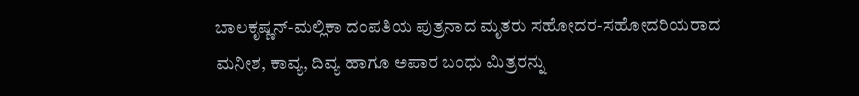ಬಾಲಕೃಷ್ಣನ್-ಮಲ್ಲಿಕಾ ದಂಪತಿಯ ಪುತ್ರನಾದ ಮೃತರು ಸಹೋದರ-ಸಹೋದರಿಯರಾದ ಮನೀಶ, ಕಾವ್ಯ, ದಿವ್ಯ ಹಾಗೂ ಅಪಾರ ಬಂಧು ಮಿತ್ರರನ್ನು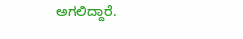ಅಗಲಿದ್ದಾರೆ.